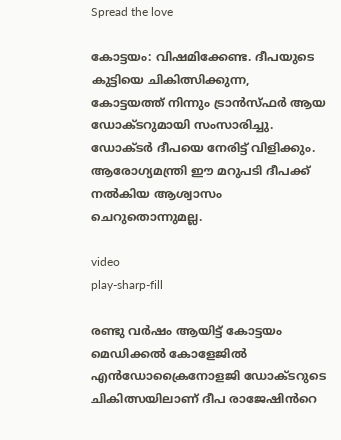Spread the love

കോട്ടയം: വിഷമിക്കേണ്ട. ദീപയുടെ കുട്ടിയെ ചികിത്സിക്കുന്ന,
കോട്ടയത്ത് നിന്നും ട്രാൻസ്ഫർ ആയ ഡോക്‌ടറുമായി സംസാരിച്ചു. ഡോക്ടർ ദീപയെ നേരിട്ട് വിളിക്കും. ആരോഗ്യമന്ത്രി ഈ മറുപടി ദീപക്ക് നൽകിയ ആശ്വാസം ചെറുതൊന്നുമല്ല.

video
play-sharp-fill

രണ്ടു വർഷം ആയിട്ട് കോട്ടയം മെഡിക്കൽ കോളേജിൽ എൻഡോക്രൈനോളജി ഡോക്ടറുടെ ചികിത്സയിലാണ് ദീപ രാജേഷിൻറെ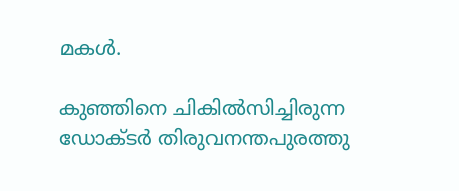മകൾ.

കുഞ്ഞിനെ ചികിൽസിച്ചിരുന്ന ഡോക്ടർ തിരുവനന്തപുരത്തു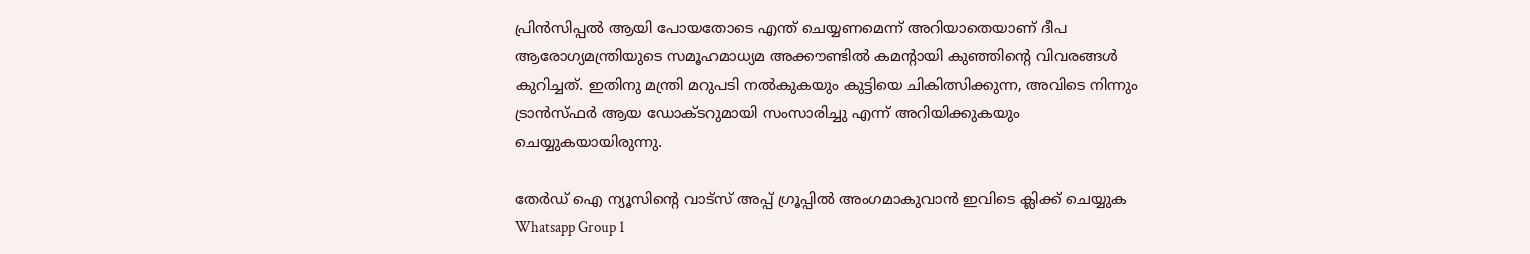പ്രിൻസിപ്പൽ ആയി പോയതോടെ എന്ത് ചെയ്യണമെന്ന് അറിയാതെയാണ് ദീപ ആരോഗ്യമന്ത്രിയുടെ സമൂഹമാധ്യമ അക്കൗണ്ടിൽ കമന്റായി കുഞ്ഞിന്റെ വിവരങ്ങൾ കുറിച്ചത്. ഇതിനു മന്ത്രി മറുപടി നൽകുകയും കുട്ടിയെ ചികിത്സിക്കുന്ന, അവിടെ നിന്നും ട്രാൻസ്ഫർ ആയ ഡോക്‌ടറുമായി സംസാരിച്ചു എന്ന് അറിയിക്കുകയും ചെയ്യുകയായിരുന്നു.

തേർഡ് ഐ ന്യൂസിന്റെ വാട്സ് അപ്പ് ഗ്രൂപ്പിൽ അംഗമാകുവാൻ ഇവിടെ ക്ലിക്ക് ചെയ്യുക
Whatsapp Group 1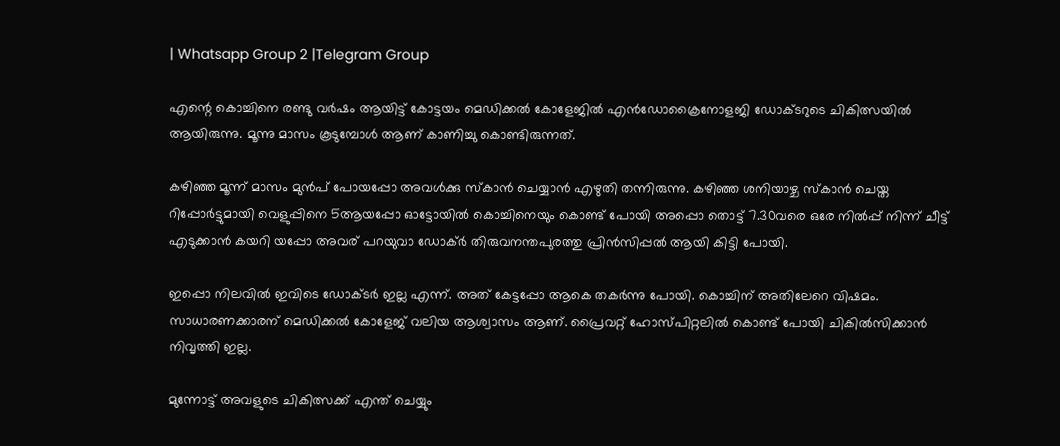| Whatsapp Group 2 |Telegram Group

എന്റെ കൊച്ചിനെ രണ്ടു വർഷം ആയിട്ട് കോട്ടയം മെഡിക്കൽ കോളേജിൽ എൻഡോക്രൈനോളജി ഡോക്ടറുടെ ചികിത്സയിൽ ആയിരുന്നു. മൂന്നു മാസം കൂടുമ്പോൾ ആണ് കാണിച്ചു കൊണ്ടിരുന്നത്.

കഴിഞ്ഞ മൂന്ന് മാസം മുൻപ് പോയപ്പോ അവൾക്കു സ്കാൻ ചെയ്യാൻ എഴുതി തന്നിരുന്നു. കഴിഞ്ഞ ശനിയാഴ്ച സ്‌കാൻ ചെയ്ത റിപ്പോർട്ടുമായി വെളുപ്പിനെ 5ആയപ്പോ ഓട്ടോയിൽ കൊച്ചിനെയും കൊണ്ട് പോയി അപ്പൊ തൊട്ട് 7.30വരെ ഒരേ നിൽപ്പ് നിന്ന് ചീട്ട് എടുക്കാൻ കയറി യപ്പോ അവര് പറയുവാ ഡോക്‌ർ തിരുവനന്തപുരത്തു പ്രിൻസിപ്പൽ ആയി കിട്ടി പോയി.

ഇപ്പൊ നിലവിൽ ഇവിടെ ഡോക്ടർ ഇല്ല എന്ന്. അത് കേട്ടപ്പോ ആകെ തകർന്നു പോയി. കൊച്ചിന് അതിലേറെ വിഷമം. സാധാരണക്കാരന് മെഡിക്കൽ കോളേജ് വലിയ ആശ്വാസം ആണ്. പ്രൈവറ്റ്‌ ഹോസ്‌പിറ്റലിൽ കൊണ്ട് പോയി ചികിൽസിക്കാൻ നിവൃത്തി ഇല്ല.

മുന്നോട്ട് അവളുടെ ചികിത്സക്ക് എന്ത് ചെയ്യും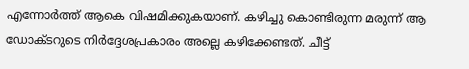എന്നോർത്ത് ആകെ വിഷമിക്കുകയാണ്. കഴിച്ചു കൊണ്ടിരുന്ന മരുന്ന് ആ ഡോക്ടറുടെ നിർദ്ദേശപ്രകാരം അല്ലെ കഴിക്കേണ്ടത്. ചീട്ട്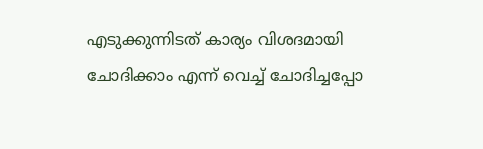എടുക്കുന്നിടത് കാര്യം വിശദമായി ചോദിക്കാം എന്ന് വെച്ച് ചോദിച്ചപ്പോ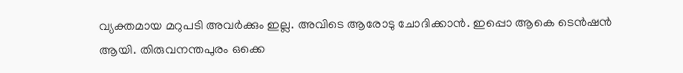വ്യക്തമായ മറുപടി അവർക്കും ഇല്ല. അവിടെ ആരോടു ചോദിക്കാൻ. ഇപ്പൊ ആകെ ടെൻഷൻ ആയി. തിരുവനന്തപുരം ഒക്കെ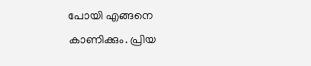പോയി എങ്ങനെ കാണിക്കും. പ്രിയ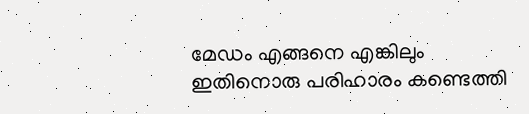മേഡം എങ്ങനെ എങ്കിലും ഇതിനൊരു പരിഹാരം കണ്ടെത്തി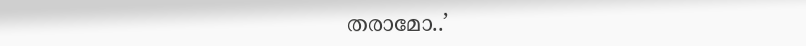തരാമോ..’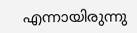എന്നായിരുന്നു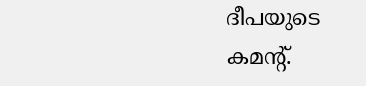ദീപയുടെ കമന്റ്.